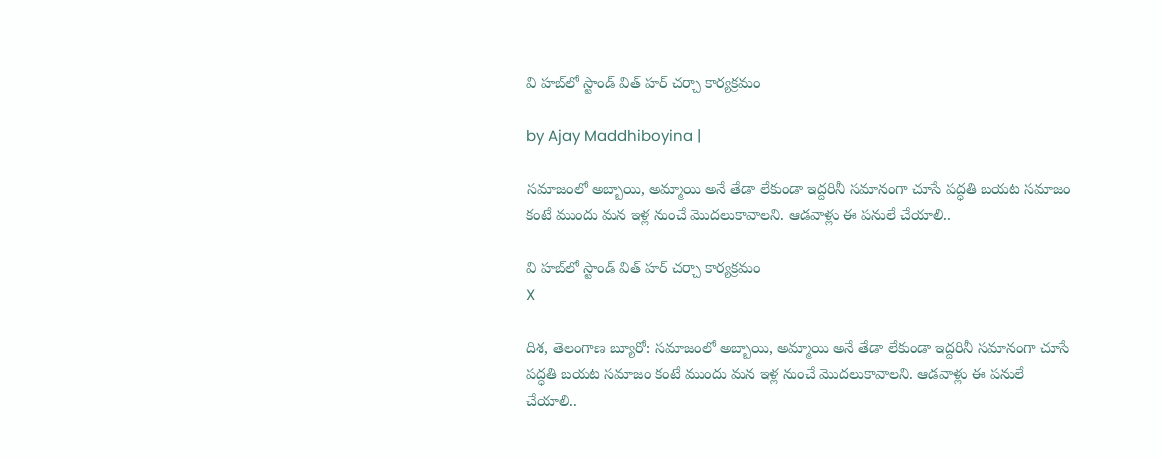వి హబ్‌లో స్టాండ్‌ విత్‌ హర్‌ చర్చా కార్యక్రమం

by Ajay Maddhiboyina |

సమాజంలో అబ్బాయి, అమ్మాయి అనే తేడా లేకుండా ఇద్దరినీ సమానంగా చూసే పద్ధతి బయట సమాజం కంటే ముందు మన ఇళ్ల నుంచే మొదలుకావాలని. ఆడవాళ్లు ఈ పనులే చేయాలి..

వి హబ్‌లో స్టాండ్‌ విత్‌ హర్‌ చర్చా కార్యక్రమం
X

దిశ, తెలంగాణ బ్యూరో: సమాజంలో అబ్బాయి, అమ్మాయి అనే తేడా లేకుండా ఇద్దరినీ సమానంగా చూసే పద్ధతి బయట సమాజం కంటే ముందు మన ఇళ్ల నుంచే మొదలుకావాలని. ఆడవాళ్లు ఈ పనులే చేయాలి..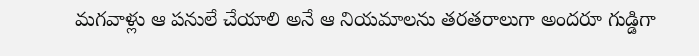మగవాళ్లు ఆ పనులే చేయాలి అనే ఆ నియమాలను తరతరాలుగా అందరూ గుడ్డిగా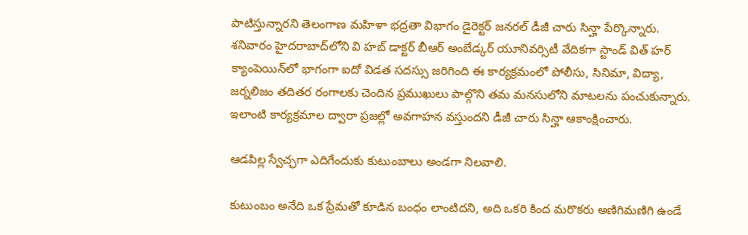పాటిస్తున్నారని తెలంగాణ మహిళా భద్రతా విభాగం డైరెక్టర్‌ జనరల్‌ డీజీ చారు సిన్హా పేర్కొన్నారు. శనివారం హైదరాబాద్‌లోని వి హబ్‌ డాక్టర్‌ బీఆర్‌ అంబేడ్కర్‌ యూనివర్సిటీ వేదికగా స్టాండ్ విత్ హర్ క్యాంపెయిన్‌లో భాగంగా ఐదో విడత సదస్సు జరిగింది ఈ కార్యక్రమంలో పోలీసు, సినిమా, విద్యా, జర్నలిజం తదితర రంగాలకు చెందిన ప్రముఖులు పాల్గొని తమ మనసులోని మాటలను పంచుకున్నారు. ఇలాంటి కార్యక్రమాల ద్వారా ప్రజల్లో అవగాహన వస్తుందని డీజీ చారు సిన్హా ఆకాంక్షించారు.

ఆడపిల్ల స్వేచ్ఛగా ఎదిగేందుకు కుటుంబాలు అండగా నిలవాలి.

కుటుంబం అనేది ఒక ప్రేమతో కూడిన బంధం లాంటిదని, అది ఒకరి కింద మరొకరు అణిగిమణిగి ఉండే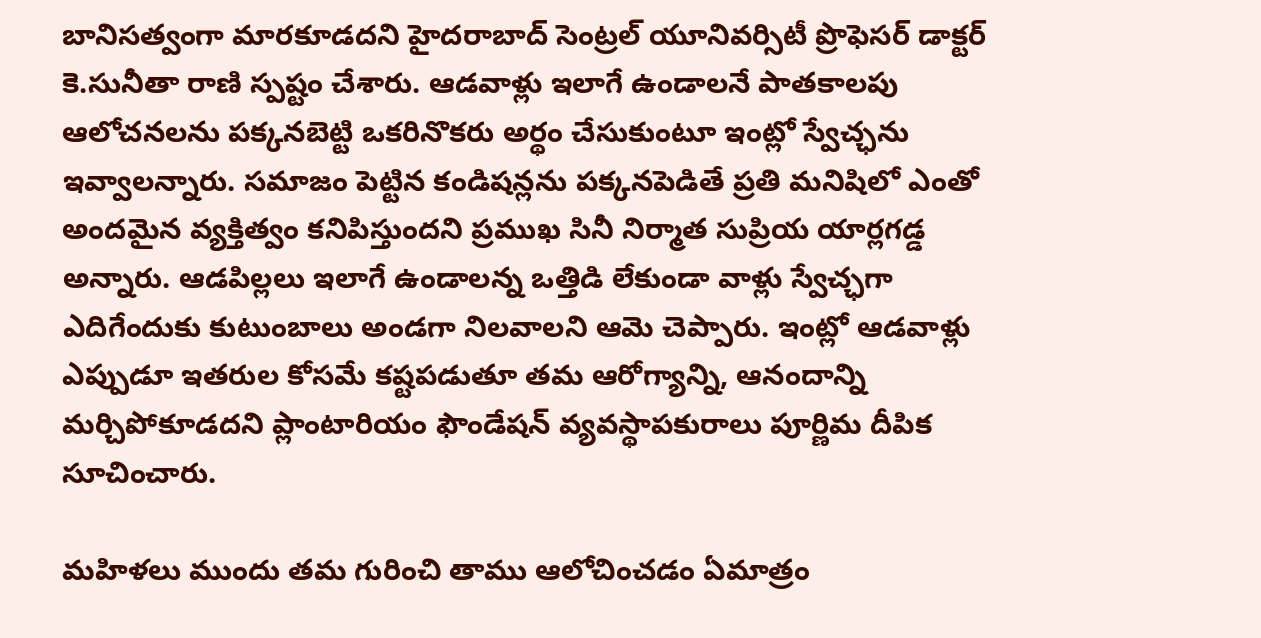బానిసత్వంగా మారకూడదని హైదరాబాద్ సెంట్రల్ యూనివర్సిటీ ప్రొఫెసర్ డాక్టర్ కె.సునీతా రాణి స్పష్టం చేశారు. ఆడవాళ్లు ఇలాగే ఉండాలనే పాతకాలపు ఆలోచనలను పక్కనబెట్టి ఒకరినొకరు అర్థం చేసుకుంటూ ఇంట్లో స్వేచ్ఛను ఇవ్వాలన్నారు. సమాజం పెట్టిన కండిషన్లను పక్కనపెడితే ప్రతి మనిషిలో ఎంతో అందమైన వ్యక్తిత్వం కనిపిస్తుందని ప్రముఖ సినీ నిర్మాత సుప్రియ యార్లగడ్డ అన్నారు. ఆడపిల్లలు ఇలాగే ఉండాలన్న ఒత్తిడి లేకుండా వాళ్లు స్వేచ్ఛగా ఎదిగేందుకు కుటుంబాలు అండగా నిలవాలని ఆమె చెప్పారు. ఇంట్లో ఆడవాళ్లు ఎప్పుడూ ఇతరుల కోసమే కష్టపడుతూ తమ ఆరోగ్యాన్ని, ఆనందాన్ని మర్చిపోకూడదని ప్లాంటారియం ఫౌండేషన్ వ్యవస్థాపకురాలు పూర్ణిమ దీపిక సూచించారు.

మహిళలు ముందు తమ గురించి తాము ఆలోచించడం ఏమాత్రం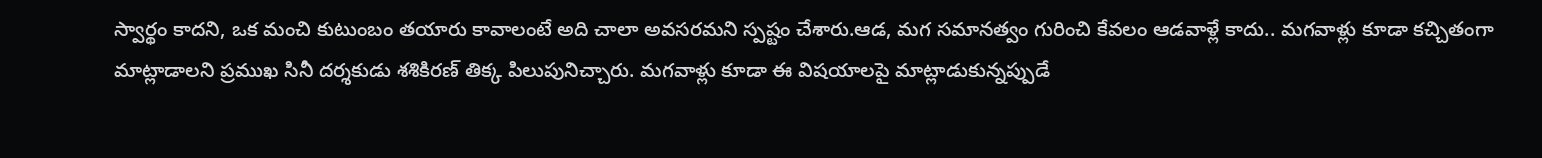స్వార్థం కాదని, ఒక మంచి కుటుంబం తయారు కావాలంటే అది చాలా అవసరమని స్పష్టం చేశారు.ఆడ, మగ సమానత్వం గురించి కేవలం ఆడవాళ్లే కాదు.. మగవాళ్లు కూడా కచ్చితంగా మాట్లాడాలని ప్రముఖ సినీ దర్శకుడు శశికిరణ్ తిక్క పిలుపునిచ్చారు. మగవాళ్లు కూడా ఈ విషయాలపై మాట్లాడుకున్నప్పుడే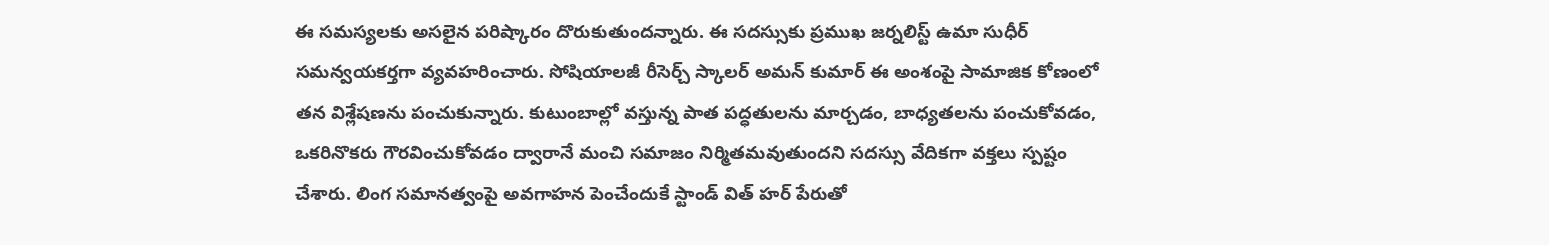ఈ సమస్యలకు అసలైన పరిష్కారం దొరుకుతుందన్నారు. ఈ సదస్సుకు ప్రముఖ జర్నలిస్ట్ ఉమా సుధీర్ సమన్వయకర్తగా వ్యవహరించారు. సోషియాలజీ రీసెర్చ్ స్కాలర్ అమన్ కుమార్ ఈ అంశంపై సామాజిక కోణంలో తన విశ్లేషణను పంచుకున్నారు. కుటుంబాల్లో వస్తున్న పాత పద్ధతులను మార్చడం, బాధ్యతలను పంచుకోవడం, ఒకరినొకరు గౌరవించుకోవడం ద్వారానే మంచి సమాజం నిర్మితమవుతుందని సదస్సు వేదికగా వక్తలు స్పష్టం చేశారు. లింగ సమానత్వంపై అవగాహన పెంచేందుకే స్టాండ్ విత్ హర్ పేరుతో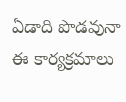ఏడాది పొడవునా ఈ కార్యక్రమాలు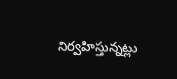నిర్వహిస్తున్నట్లు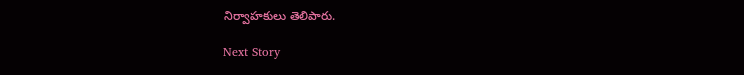నిర్వాహకులు తెలిపారు.

Next Story